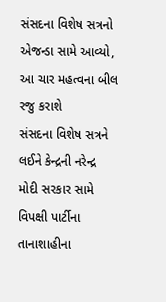સંસદના વિશેષ સત્રનો એજન્ડા સામે આવ્યો, આ ચાર મહત્વના બીલ રજુ કરાશે
સંસદના વિશેષ સત્રને લઈને કેન્દ્રની નરેન્દ્ર મોદી સરકાર સામે વિપક્ષી પાર્ટીના તાનાશાહીના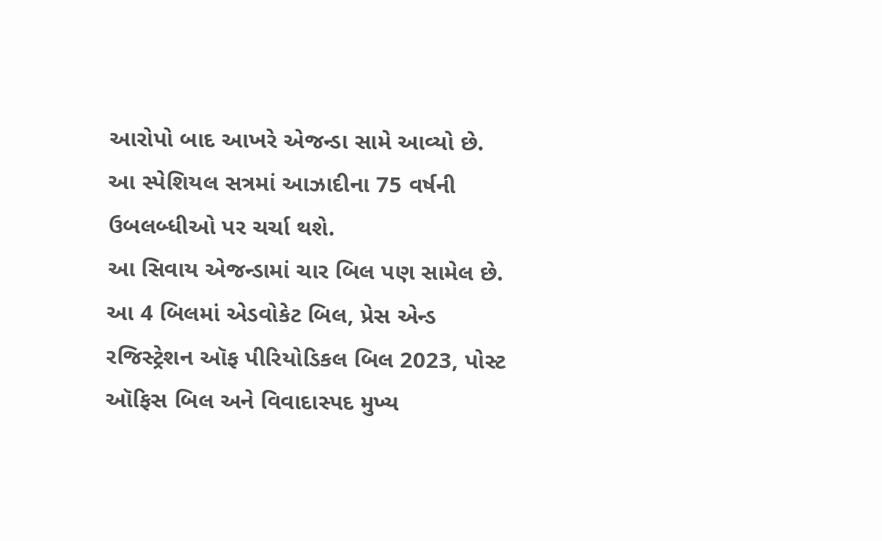આરોપો બાદ આખરે એજન્ડા સામે આવ્યો છે. આ સ્પેશિયલ સત્રમાં આઝાદીના 75 વર્ષની ઉબલબ્ધીઓ પર ચર્ચા થશે.
આ સિવાય એજન્ડામાં ચાર બિલ પણ સામેલ છે. આ 4 બિલમાં એડવોકેટ બિલ, પ્રેસ એન્ડ રજિસ્ટ્રેશન ઑફ પીરિયોડિકલ બિલ 2023, પોસ્ટ ઑફિસ બિલ અને વિવાદાસ્પદ મુખ્ય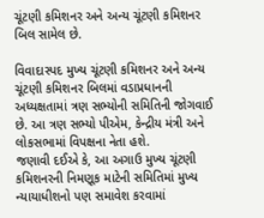ચૂંટણી કમિશનર અને અન્ય ચૂંટણી કમિશનર બિલ સામેલ છે.

વિવાદાસ્પદ મુખ્ય ચૂંટણી કમિશનર અને અન્ય ચૂંટણી કમિશનર બિલમાં વડાપ્રધાનની અધ્યક્ષતામાં ત્રણ સભ્યોની સમિતિની જોગવાઈ છે. આ ત્રણ સભ્યો પીએમ, કેન્દ્રીય મંત્રી અને લોકસભામાં વિપક્ષના નેતા હશે.
જણાવી દઈએ કે, આ અગાઉ મુખ્ય ચૂંટણી કમિશનરની નિમણૂક માટેની સમિતિમાં મુખ્ય ન્યાયાધીશનો પણ સમાવેશ કરવામાં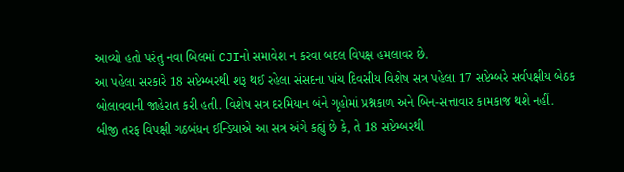આવ્યો હતો પરંતુ નવા બિલમાં CJIનો સમાવેશ ન કરવા બદલ વિપક્ષ હમલાવર છે.
આ પહેલા સરકારે 18 સપ્ટેમ્બરથી શરૂ થઈ રહેલા સંસદના પાંચ દિવસીય વિશેષ સત્ર પહેલા 17 સપ્ટેમ્બરે સર્વપક્ષીય બેઠક બોલાવવાની જાહેરાત કરી હતી. વિશેષ સત્ર દરમિયાન બંને ગૃહોમાં પ્રશ્નકાળ અને બિન-સત્તાવાર કામકાજ થશે નહીં.
બીજી તરફ વિપક્ષી ગઠબંધન ઈન્ડિયાએ આ સત્ર અંગે કહ્યું છે કે, તે 18 સપ્ટેમ્બરથી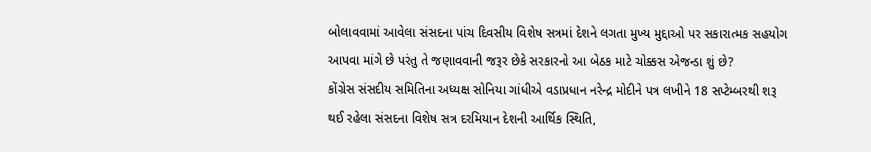બોલાવવામાં આવેલા સંસદના પાંચ દિવસીય વિશેષ સત્રમાં દેશને લગતા મુખ્ય મુદ્દાઓ પર સકારાત્મક સહયોગ આપવા માંગે છે પરંતુ તે જણાવવાની જરૂર છેકે સરકારનો આ બેઠક માટે ચોક્કસ એજન્ડા શું છે?
કોંગ્રેસ સંસદીય સમિતિના અધ્યક્ષ સોનિયા ગાંધીએ વડાપ્રધાન નરેન્દ્ર મોદીને પત્ર લખીને 18 સપ્ટેમ્બરથી શરૂ થઈ રહેલા સંસદના વિશેષ સત્ર દરમિયાન દેશની આર્થિક સ્થિતિ,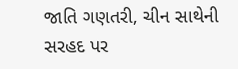જાતિ ગણતરી, ચીન સાથેની સરહદ પર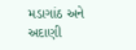મડાગાંઠ અને અદાણી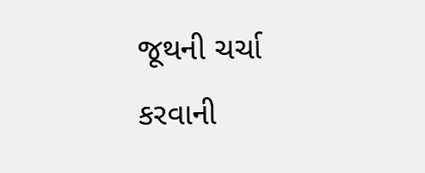જૂથની ચર્ચા કરવાની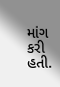માંગ કરી હતી.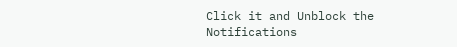Click it and Unblock the Notifications